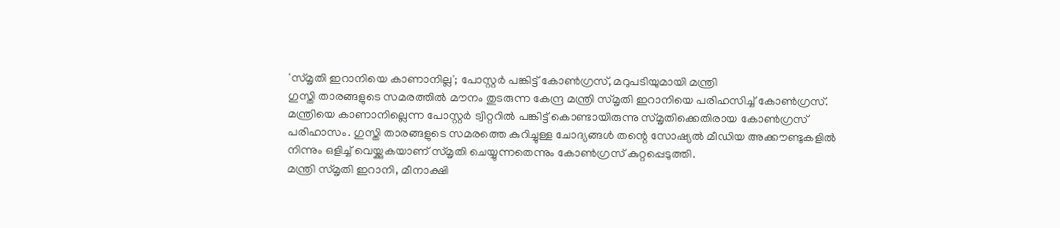'സ്മൃതി ഇറാനിയെ കാണാനില്ല'; പോസ്റ്റർ പങ്കിട്ട് കോൺഗ്രസ്, മറുപടിയുമായി മന്ത്രി
ഗുസ്തി താരങ്ങളുടെ സമരത്തിൽ മൗനം തുടരുന്ന കേന്ദ്ര മന്ത്രി സ്മൃതി ഇറാനിയെ പരിഹസിച്ച് കോൺഗ്രസ്. മന്ത്രിയെ കാണാനില്ലെന്ന പോസ്റ്റർ ട്വിറ്ററിൽ പങ്കിട്ട് കൊണ്ടായിരുന്നു സ്മൃതിക്കെതിരായ കോൺഗ്രസ് പരിഹാസം. ഗുസ്തി താരങ്ങളുടെ സമരത്തെ കുറിച്ചുള്ള ചോദ്യങ്ങൾ തന്റെ സോഷ്യൽ മീഡിയ അക്കൗണ്ടുകളിൽ നിന്നും ഒളിച്ച് വെയ്ക്കുകയാണ് സ്മൃതി ചെയ്യുന്നതെന്നും കോൺഗ്രസ് കുറ്റപ്പെടുത്തി.
മന്ത്രി സ്മൃതി ഇറാനി, മീനാക്ഷി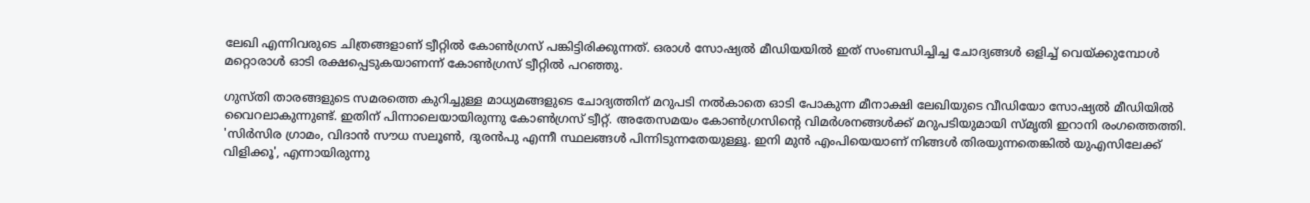ലേഖി എന്നിവരുടെ ചിത്രങ്ങളാണ് ട്വീറ്റിൽ കോൺഗ്രസ് പങ്കിട്ടിരിക്കുന്നത്. ഒരാൾ സോഷ്യൽ മീഡിയയിൽ ഇത് സംബന്ധിച്ചിച്ച ചോദ്യങ്ങൾ ഒളിച്ച് വെയ്ക്കുമ്പോൾ മറ്റൊരാൾ ഓടി രക്ഷപ്പെടുകയാണന്ന് കോൺഗ്രസ് ട്വീറ്റിൽ പറഞ്ഞു.

ഗുസ്തി താരങ്ങളുടെ സമരത്തെ കുറിച്ചുള്ള മാധ്യമങ്ങളുടെ ചോദ്യത്തിന് മറുപടി നൽകാതെ ഓടി പോകുന്ന മീനാക്ഷി ലേഖിയുടെ വീഡിയോ സോഷ്യൽ മീഡിയിൽ വൈറലാകുന്നുണ്ട്. ഇതിന് പിന്നാലെയായിരുന്നു കോൺഗ്രസ് ട്വീറ്റ്. അതേസമയം കോൺഗ്രസിന്റെ വിമർശനങ്ങൾക്ക് മറുപടിയുമായി സ്മൃതി ഇറാനി രംഗത്തെത്തി.
'സിർസിര ഗ്രാമം, വിദാൻ സൗധ സലൂൺ, ദുരൻപു എന്നീ സ്ഥലങ്ങൾ പിന്നിടുന്നതേയുള്ളൂ. ഇനി മുൻ എംപിയെയാണ് നിങ്ങൾ തിരയുന്നതെങ്കിൽ യുഎസിലേക്ക് വിളിക്കൂ', എന്നായിരുന്നു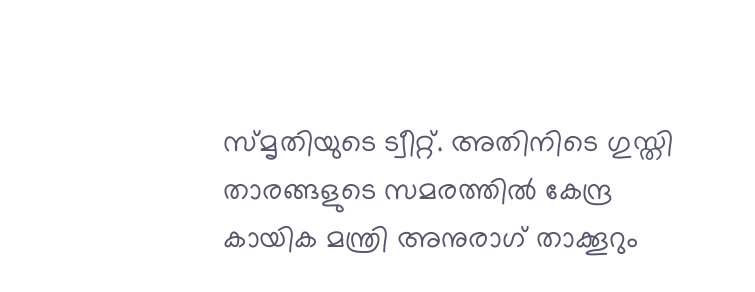സ്മൃതിയുടെ ട്വീറ്റ്. അതിനിടെ ഗുസ്തി താരങ്ങളുടെ സമരത്തിൽ കേന്ദ്ര കായിക മന്ത്രി അനുരാഗ് താക്കൂറും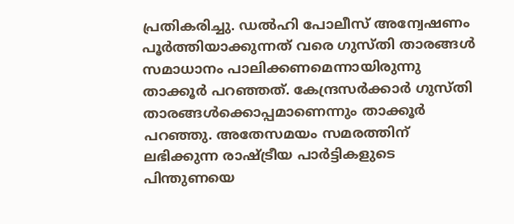പ്രതികരിച്ചു. ഡൽഹി പോലീസ് അന്വേഷണം പൂർത്തിയാക്കുന്നത് വരെ ഗുസ്തി താരങ്ങൾ സമാധാനം പാലിക്കണമെന്നായിരുന്നു താക്കൂർ പറഞ്ഞത്. കേന്ദ്രസർക്കാർ ഗുസ്തി താരങ്ങൾക്കൊപ്പമാണെന്നും താക്കൂർ പറഞ്ഞു. അതേസമയം സമരത്തിന് ലഭിക്കുന്ന രാഷ്ട്രീയ പാർട്ടികളുടെ പിന്തുണയെ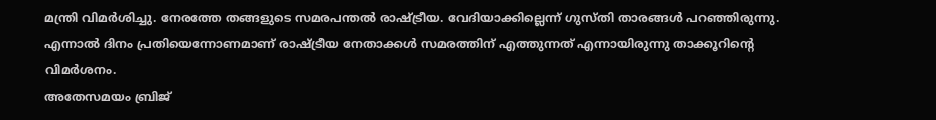മന്ത്രി വിമർശിച്ചു. നേരത്തേ തങ്ങളുടെ സമരപന്തൽ രാഷ്ട്രീയ. വേദിയാക്കില്ലെന്ന് ഗുസ്തി താരങ്ങൾ പറഞ്ഞിരുന്നു. എന്നാൽ ദിനം പ്രതിയെന്നോണമാണ് രാഷ്ട്രീയ നേതാക്കൾ സമരത്തിന് എത്തുന്നത് എന്നായിരുന്നു താക്കൂറിന്റെ വിമർശനം.
അതേസമയം ബ്രിജ്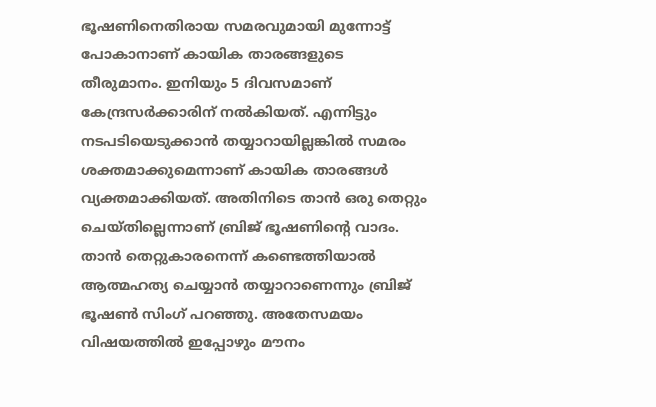ഭൂഷണിനെതിരായ സമരവുമായി മുന്നോട്ട് പോകാനാണ് കായിക താരങ്ങളുടെ തീരുമാനം. ഇനിയും 5 ദിവസമാണ് കേന്ദ്രസർക്കാരിന് നൽകിയത്. എന്നിട്ടും നടപടിയെടുക്കാൻ തയ്യാറായില്ലങ്കിൽ സമരം ശക്തമാക്കുമെന്നാണ് കായിക താരങ്ങൾ വ്യക്തമാക്കിയത്. അതിനിടെ താൻ ഒരു തെറ്റും ചെയ്തില്ലെന്നാണ് ബ്രിജ് ഭൂഷണിന്റെ വാദം. താൻ തെറ്റുകാരനെന്ന് കണ്ടെത്തിയാൽ ആത്മഹത്യ ചെയ്യാൻ തയ്യാറാണെന്നും ബ്രിജ് ഭൂഷൺ സിംഗ് പറഞ്ഞു. അതേസമയം വിഷയത്തിൽ ഇപ്പോഴും മൗനം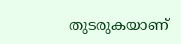തുടരുകയാണ്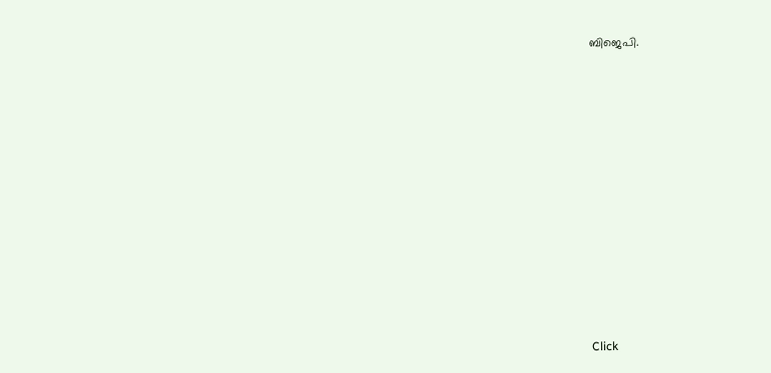ബിജെപി.












Click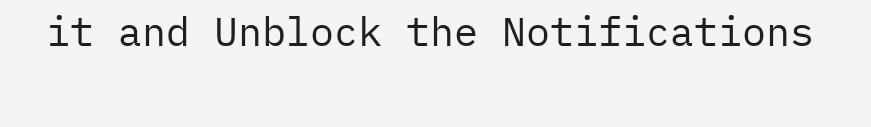it and Unblock the Notifications